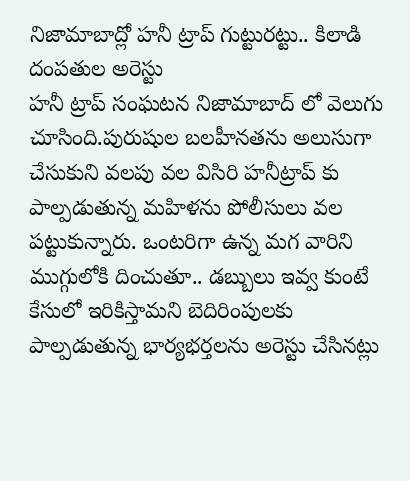నిజామాబాద్లో హనీ ట్రాప్ గుట్టురట్టు.. కిలాడి దంపతుల అరెస్టు
హనీ ట్రాప్ సంఘటన నిజామాబాద్ లో వెలుగు చూసింది.పురుషుల బలహీనతను అలుసుగా చేసుకుని వలపు వల విసిరి హనీట్రాప్ కు పాల్పడుతున్న మహిళను పోలీసులు వల పట్టుకున్నారు. ఒంటరిగా ఉన్న మగ వారిని ముగ్గులోకి దించుతూ.. డబ్బులు ఇవ్వ కుంటే కేసులో ఇరికిస్తామని బెదిరింపులకు పాల్పడుతున్న భార్యభర్తలను అరెస్టు చేసినట్లు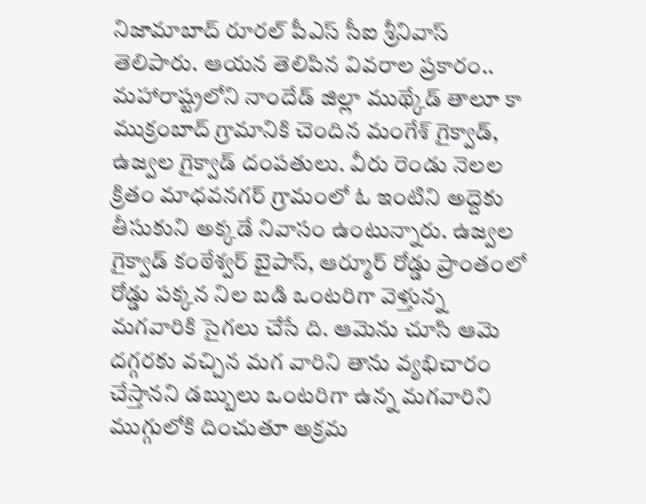నిజామాబాద్ రూరల్ పీఎస్ సీఐ శ్రీనివాస్ తెలిపారు. ఆయన తెలిపిన వివరాల ప్రకారం.. మహారాష్ట్రలోని నాందేడ్ జిల్లా ముథ్కేడ్ తాలూ కా ముక్రంబాద్ గ్రామానికి చెందిన మంగేశ్ గైక్వాడ్, ఉజ్వల గైక్వాడ్ దంపతులు. వీరు రెండు నెలల క్రితం మాధవనగర్ గ్రామంలో ఓ ఇంటిని అద్దెకు తీసుకుని అక్కడే నివాసం ఉంటున్నారు. ఉజ్వల గైక్వాడ్ కంఠేశ్వర్ బైపాస్, ఆర్మూర్ రోడ్డు ప్రాంతంలో రోడ్డు పక్కన నిల బడి ఒంటరిగా వెళ్తున్న మగవారికి సైగలు చేసే ది. ఆమెను చూసి ఆమె దగ్గరకు వచ్చిన మగ వారిని తాను వ్యభిచారం చేస్తానని డబ్బులు ఒంటరిగా ఉన్న మగవారిని ముగ్గులోకి దించుతూ అక్రమ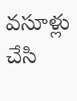వసూళ్లు చేసి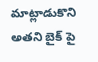మాట్లాడుకొని అతని బైక్ పై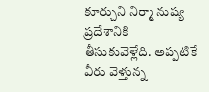కూర్చుని నిర్మా నుష్య ప్రదేశానికి తీసుకువెళ్లేది. అప్పటికే వీరు వెళ్తున్న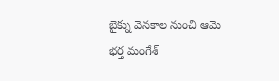బైక్ను వెనకాల నుంచి ఆమె భర్త మంగేశ్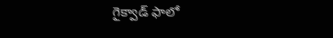గైక్వాడ్ ఫాలో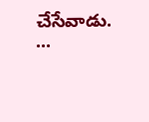చేసేవాడు. ...